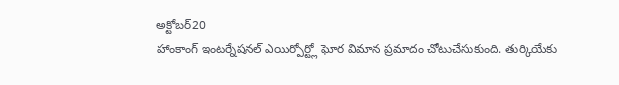అక్టోబర్20
హాంకాంగ్ ఇంటర్నేషనల్ ఎయిర్పోర్ట్లో ఘోర విమాన ప్రమాదం చోటుచేసుకుంది. తుర్కియేకు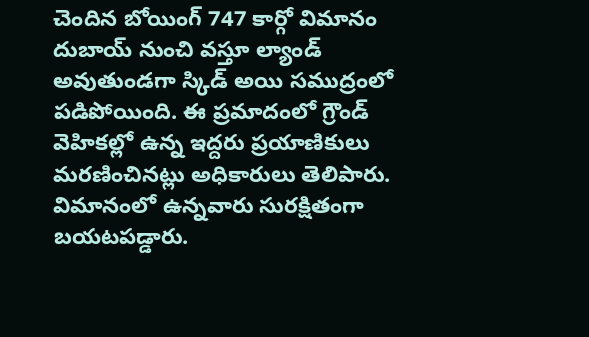చెందిన బోయింగ్ 747 కార్గో విమానం దుబాయ్ నుంచి వస్తూ ల్యాండ్ అవుతుండగా స్కిడ్ అయి సముద్రంలో పడిపోయింది. ఈ ప్రమాదంలో గ్రౌండ్ వెహికల్లో ఉన్న ఇద్దరు ప్రయాణికులు మరణించినట్లు అధికారులు తెలిపారు. విమానంలో ఉన్నవారు సురక్షితంగా బయటపడ్డారు.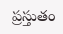ప్రస్తుతం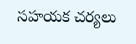సహయక చర్యలు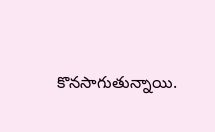కొనసాగుతున్నాయి.